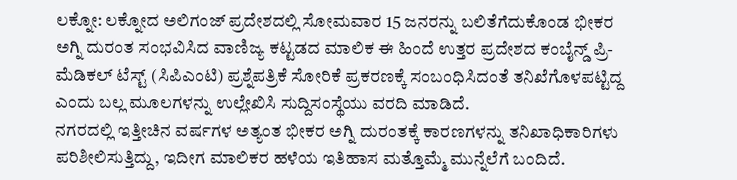ಲಕ್ನೋ: ಲಕ್ನೋದ ಅಲಿಗಂಜ್ ಪ್ರದೇಶದಲ್ಲಿ ಸೋಮವಾರ 15 ಜನರನ್ನು ಬಲಿತೆಗೆದುಕೊಂಡ ಭೀಕರ ಅಗ್ನಿ ದುರಂತ ಸಂಭವಿಸಿದ ವಾಣಿಜ್ಯ ಕಟ್ಟಡದ ಮಾಲಿಕ ಈ ಹಿಂದೆ ಉತ್ತರ ಪ್ರದೇಶದ ಕಂಬೈನ್ಡ್ ಪ್ರಿ-ಮೆಡಿಕಲ್ ಟೆಸ್ಟ್ (ಸಿಪಿಎಂಟಿ) ಪ್ರಶ್ನೆಪತ್ರಿಕೆ ಸೋರಿಕೆ ಪ್ರಕರಣಕ್ಕೆ ಸಂಬಂಧಿಸಿದಂತೆ ತನಿಖೆಗೊಳಪಟ್ಟಿದ್ದ ಎಂದು ಬಲ್ಲ ಮೂಲಗಳನ್ನು ಉಲ್ಲೇಖಿಸಿ ಸುದ್ದಿಸಂಸ್ಥೆಯು ವರದಿ ಮಾಡಿದೆ.
ನಗರದಲ್ಲಿ ಇತ್ತೀಚಿನ ವರ್ಷಗಳ ಅತ್ಯಂತ ಭೀಕರ ಅಗ್ನಿ ದುರಂತಕ್ಕೆ ಕಾರಣಗಳನ್ನು ತನಿಖಾಧಿಕಾರಿಗಳು ಪರಿಶೀಲಿಸುತ್ತಿದ್ದು, ಇದೀಗ ಮಾಲಿಕರ ಹಳೆಯ ಇತಿಹಾಸ ಮತ್ತೊಮ್ಮೆ ಮುನ್ನೆಲೆಗೆ ಬಂದಿದೆ.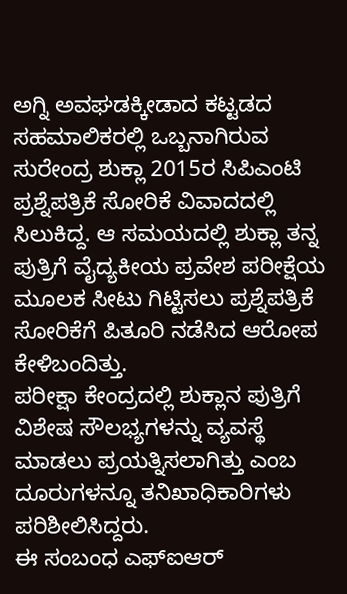ಅಗ್ನಿ ಅವಘಡಕ್ಕೀಡಾದ ಕಟ್ಟಡದ ಸಹಮಾಲಿಕರಲ್ಲಿ ಒಬ್ಬನಾಗಿರುವ ಸುರೇಂದ್ರ ಶುಕ್ಲಾ 2015ರ ಸಿಪಿಎಂಟಿ ಪ್ರಶ್ನೆಪತ್ರಿಕೆ ಸೋರಿಕೆ ವಿವಾದದಲ್ಲಿ ಸಿಲುಕಿದ್ದ. ಆ ಸಮಯದಲ್ಲಿ ಶುಕ್ಲಾ ತನ್ನ ಪುತ್ರಿಗೆ ವೈದ್ಯಕೀಯ ಪ್ರವೇಶ ಪರೀಕ್ಷೆಯ ಮೂಲಕ ಸೀಟು ಗಿಟ್ಟಿಸಲು ಪ್ರಶ್ನೆಪತ್ರಿಕೆ ಸೋರಿಕೆಗೆ ಪಿತೂರಿ ನಡೆಸಿದ ಆರೋಪ ಕೇಳಿಬಂದಿತ್ತು.
ಪರೀಕ್ಷಾ ಕೇಂದ್ರದಲ್ಲಿ ಶುಕ್ಲಾನ ಪುತ್ರಿಗೆ ವಿಶೇಷ ಸೌಲಭ್ಯಗಳನ್ನು ವ್ಯವಸ್ಥೆ ಮಾಡಲು ಪ್ರಯತ್ನಿಸಲಾಗಿತ್ತು ಎಂಬ ದೂರುಗಳನ್ನೂ ತನಿಖಾಧಿಕಾರಿಗಳು ಪರಿಶೀಲಿಸಿದ್ದರು.
ಈ ಸಂಬಂಧ ಎಫ್ಐಆರ್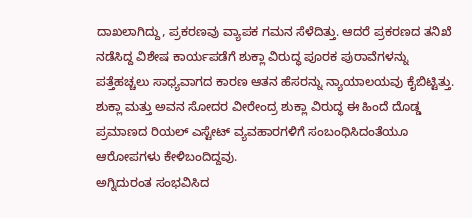ದಾಖಲಾಗಿದ್ದು, ಪ್ರಕರಣವು ವ್ಯಾಪಕ ಗಮನ ಸೆಳೆದಿತ್ತು. ಆದರೆ ಪ್ರಕರಣದ ತನಿಖೆ ನಡೆಸಿದ್ದ ವಿಶೇಷ ಕಾರ್ಯಪಡೆಗೆ ಶುಕ್ಲಾ ವಿರುದ್ಧ ಪೂರಕ ಪುರಾವೆಗಳನ್ನು ಪತ್ತೆಹಚ್ಚಲು ಸಾಧ್ಯವಾಗದ ಕಾರಣ ಆತನ ಹೆಸರನ್ನು ನ್ಯಾಯಾಲಯವು ಕೈಬಿಟ್ಟಿತ್ತು.
ಶುಕ್ಲಾ ಮತ್ತು ಅವನ ಸೋದರ ವೀರೇಂದ್ರ ಶುಕ್ಲಾ ವಿರುದ್ಧ ಈ ಹಿಂದೆ ದೊಡ್ಡ ಪ್ರಮಾಣದ ರಿಯಲ್ ಎಸ್ಟೇಟ್ ವ್ಯವಹಾರಗಳಿಗೆ ಸಂಬಂಧಿಸಿದಂತೆಯೂ ಆರೋಪಗಳು ಕೇಳಿಬಂದಿದ್ದವು.
ಅಗ್ನಿದುರಂತ ಸಂಭವಿಸಿದ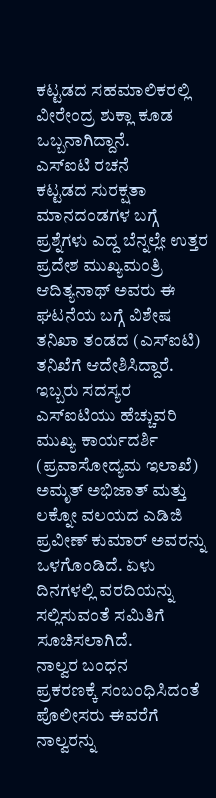ಕಟ್ಟಡದ ಸಹಮಾಲಿಕರಲ್ಲಿ ವೀರೇಂದ್ರ ಶುಕ್ಲಾ ಕೂಡ ಒಬ್ಬನಾಗಿದ್ದಾನೆ.
ಎಸ್ಐಟಿ ರಚನೆ
ಕಟ್ಟಡದ ಸುರಕ್ಷತಾ ಮಾನದಂಡಗಳ ಬಗ್ಗೆ ಪ್ರಶ್ನೆಗಳು ಎದ್ದ ಬೆನ್ನಲ್ಲೇ ಉತ್ತರ ಪ್ರದೇಶ ಮುಖ್ಯಮಂತ್ರಿ ಆದಿತ್ಯನಾಥ್ ಅವರು ಈ ಘಟನೆಯ ಬಗ್ಗೆ ವಿಶೇಷ ತನಿಖಾ ತಂಡದ (ಎಸ್ಐಟಿ) ತನಿಖೆಗೆ ಆದೇಶಿಸಿದ್ದಾರೆ. ಇಬ್ಬರು ಸದಸ್ಯರ ಎಸ್ಐಟಿಯು ಹೆಚ್ಚುವರಿ ಮುಖ್ಯ ಕಾರ್ಯದರ್ಶಿ (ಪ್ರವಾಸೋದ್ಯಮ ಇಲಾಖೆ) ಅಮೃತ್ ಅಭಿಜಾತ್ ಮತ್ತು ಲಕ್ನೋ ವಲಯದ ಎಡಿಜಿ ಪ್ರವೀಣ್ ಕುಮಾರ್ ಅವರನ್ನು ಒಳಗೊಂಡಿದೆ. ಏಳು ದಿನಗಳಲ್ಲಿ ವರದಿಯನ್ನು ಸಲ್ಲಿಸುವಂತೆ ಸಮಿತಿಗೆ ಸೂಚಿಸಲಾಗಿದೆ.
ನಾಲ್ವರ ಬಂಧನ
ಪ್ರಕರಣಕ್ಕೆ ಸಂಬಂಧಿಸಿದಂತೆ ಪೊಲೀಸರು ಈವರೆಗೆ ನಾಲ್ವರನ್ನು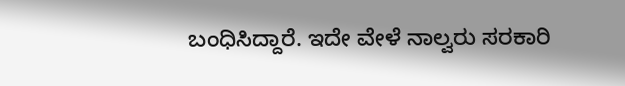ಬಂಧಿಸಿದ್ದಾರೆ. ಇದೇ ವೇಳೆ ನಾಲ್ವರು ಸರಕಾರಿ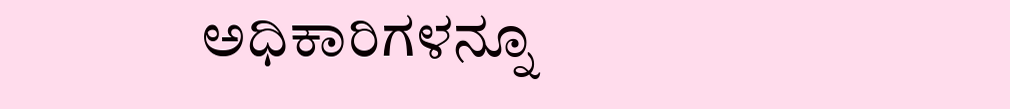ಅಧಿಕಾರಿಗಳನ್ನೂ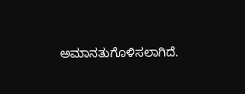ಅಮಾನತುಗೊಳಿಸಲಾಗಿದೆ.